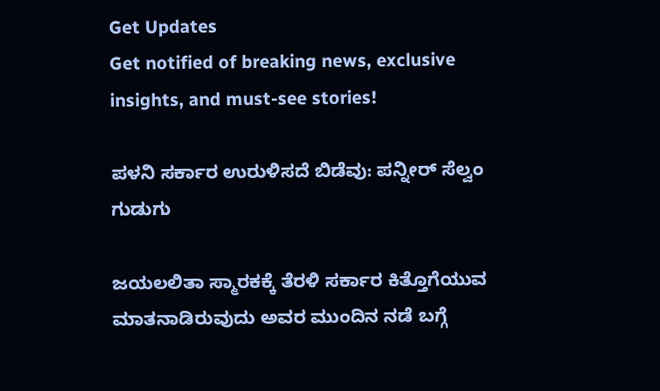Get Updates
Get notified of breaking news, exclusive insights, and must-see stories!

ಪಳನಿ ಸರ್ಕಾರ ಉರುಳಿಸದೆ ಬಿಡೆವು: ಪನ್ನೀರ್ ಸೆಲ್ವಂ ಗುಡುಗು

ಜಯಲಲಿತಾ ಸ್ಮಾರಕಕ್ಕೆ ತೆರಳಿ ಸರ್ಕಾರ ಕಿತ್ತೊಗೆಯುವ ಮಾತನಾಡಿರುವುದು ಅವರ ಮುಂದಿನ ನಡೆ ಬಗ್ಗೆ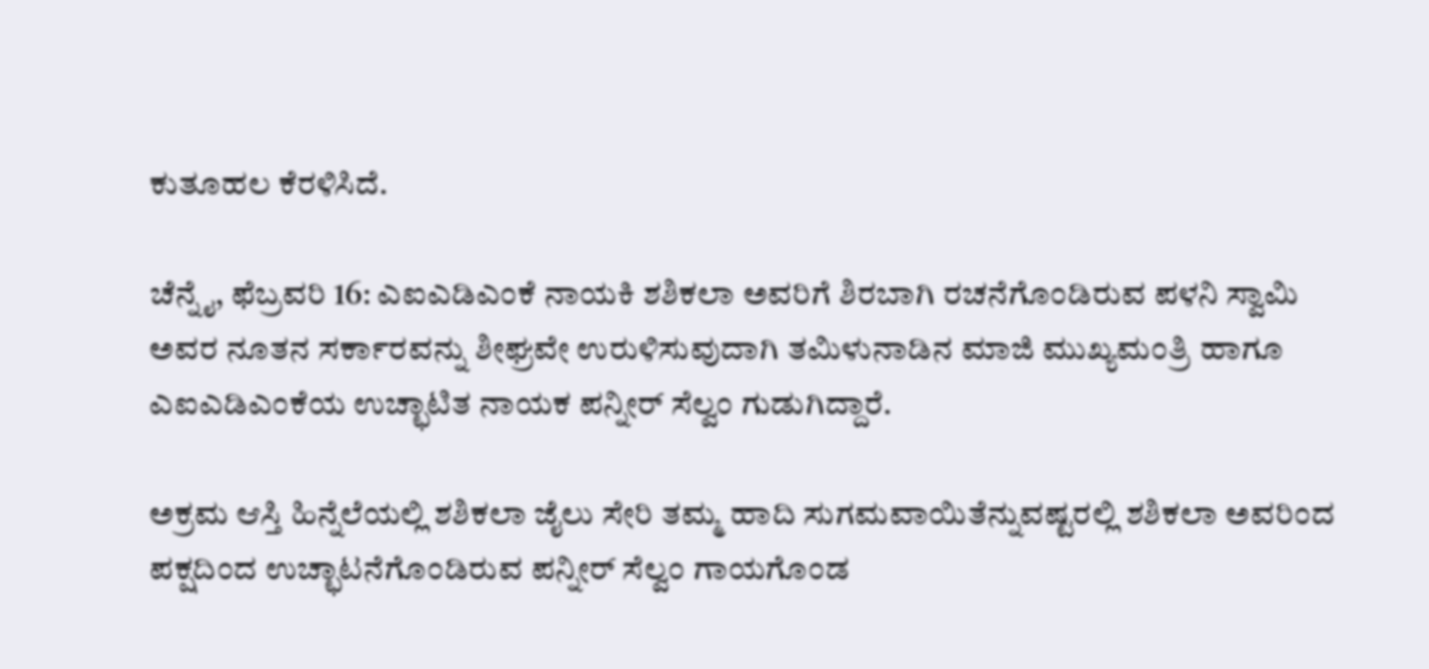ಕುತೂಹಲ ಕೆರಳಿಸಿದೆ.

ಚೆನ್ನೈ, ಫೆಬ್ರವರಿ 16: ಎಐಎಡಿಎಂಕೆ ನಾಯಕಿ ಶಶಿಕಲಾ ಅವರಿಗೆ ಶಿರಬಾಗಿ ರಚನೆಗೊಂಡಿರುವ ಪಳನಿ ಸ್ವಾಮಿ ಅವರ ನೂತನ ಸರ್ಕಾರವನ್ನು ಶೀಘ್ರವೇ ಉರುಳಿಸುವುದಾಗಿ ತಮಿಳುನಾಡಿನ ಮಾಜಿ ಮುಖ್ಯಮಂತ್ರಿ ಹಾಗೂ ಎಐಎಡಿಎಂಕೆಯ ಉಚ್ಛಾಟಿತ ನಾಯಕ ಪನ್ನೀರ್ ಸೆಲ್ವಂ ಗುಡುಗಿದ್ದಾರೆ.

ಅಕ್ರಮ ಆಸ್ತಿ ಹಿನ್ನೆಲೆಯಲ್ಲಿ ಶಶಿಕಲಾ ಜೈಲು ಸೇರಿ ತಮ್ಮ ಹಾದಿ ಸುಗಮವಾಯಿತೆನ್ನುವಷ್ಟರಲ್ಲಿ ಶಶಿಕಲಾ ಅವರಿಂದ ಪಕ್ಷದಿಂದ ಉಚ್ಛಾಟನೆಗೊಂಡಿರುವ ಪನ್ನೀರ್ ಸೆಲ್ವಂ ಗಾಯಗೊಂಡ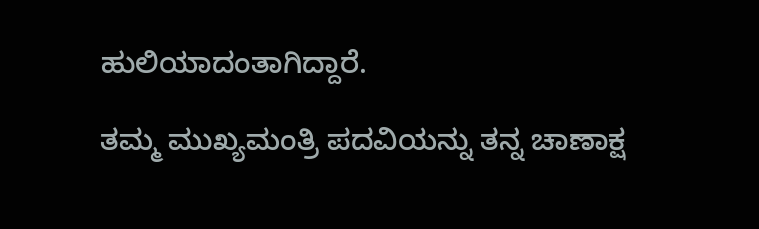ಹುಲಿಯಾದಂತಾಗಿದ್ದಾರೆ.

ತಮ್ಮ ಮುಖ್ಯಮಂತ್ರಿ ಪದವಿಯನ್ನು ತನ್ನ ಚಾಣಾಕ್ಷ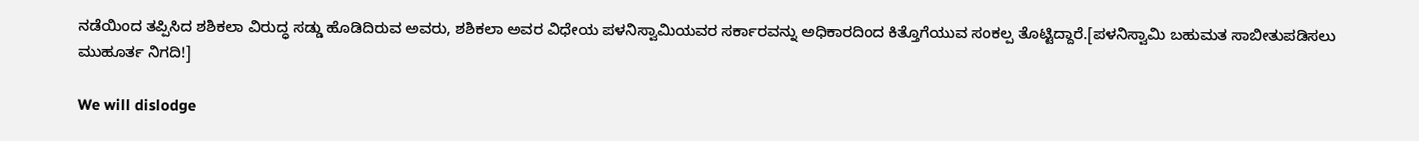ನಡೆಯಿಂದ ತಪ್ಪಿಸಿದ ಶಶಿಕಲಾ ವಿರುದ್ಧ ಸಡ್ಡು ಹೊಡಿದಿರುವ ಅವರು, ಶಶಿಕಲಾ ಅವರ ವಿಧೇಯ ಪಳನಿಸ್ವಾಮಿಯವರ ಸರ್ಕಾರವನ್ನು ಅಧಿಕಾರದಿಂದ ಕಿತ್ತೊಗೆಯುವ ಸಂಕಲ್ಪ ತೊಟ್ಟಿದ್ದಾರೆ.[ಪಳನಿಸ್ವಾಮಿ ಬಹುಮತ ಸಾಬೀತುಪಡಿಸಲು ಮುಹೂರ್ತ ನಿಗದಿ!]

We will dislodge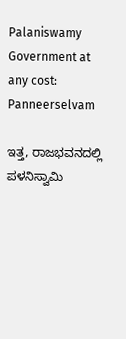Palaniswamy Government at any cost: Panneerselvam

ಇತ್ತ, ರಾಜಭವನದಲ್ಲಿ ಪಳನಿಸ್ವಾಮಿ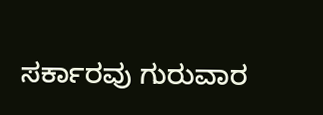ಸರ್ಕಾರವು ಗುರುವಾರ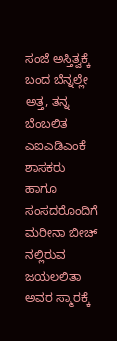ಸಂಜೆ ಅಸ್ತಿತ್ವಕ್ಕೆ ಬಂದ ಬೆನ್ನಲ್ಲೇ ಅತ್ತ, ತನ್ನ ಬೆಂಬಲಿತ ಎಐಎಡಿಎಂಕೆ ಶಾಸಕರು ಹಾಗೂ ಸಂಸದರೊಂದಿಗೆ ಮರೀನಾ ಬೀಚ್ ನಲ್ಲಿರುವ ಜಯಲಲಿತಾ ಅವರ ಸ್ಮಾರಕ್ಕೆ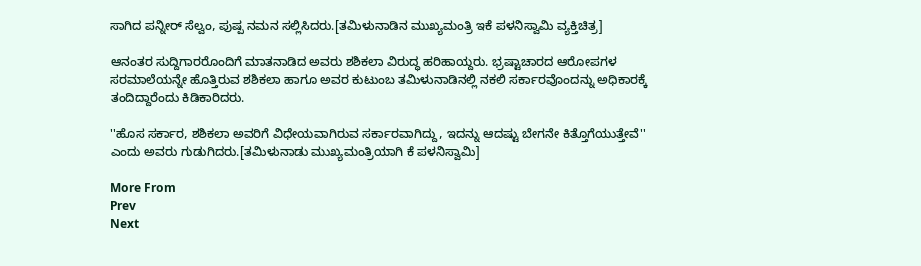ಸಾಗಿದ ಪನ್ನೀರ್ ಸೆಲ್ವಂ, ಪುಷ್ಪ ನಮನ ಸಲ್ಲಿಸಿದರು.[ತಮಿಳುನಾಡಿನ ಮುಖ್ಯಮಂತ್ರಿ ಇಕೆ ಪಳನಿಸ್ವಾಮಿ ವ್ಯಕ್ತಿಚಿತ್ರ]

ಆನಂತರ ಸುದ್ದಿಗಾರರೊಂದಿಗೆ ಮಾತನಾಡಿದ ಅವರು ಶಶಿಕಲಾ ವಿರುದ್ಧ ಹರಿಹಾಯ್ದರು. ಭ್ರಷ್ಟಾಚಾರದ ಆರೋಪಗಳ ಸರಮಾಲೆಯನ್ನೇ ಹೊತ್ತಿರುವ ಶಶಿಕಲಾ ಹಾಗೂ ಅವರ ಕುಟುಂಬ ತಮಿಳುನಾಡಿನಲ್ಲಿ ನಕಲಿ ಸರ್ಕಾರವೊಂದನ್ನು ಅಧಿಕಾರಕ್ಕೆ ತಂದಿದ್ದಾರೆಂದು ಕಿಡಿಕಾರಿದರು.

''ಹೊಸ ಸರ್ಕಾರ, ಶಶಿಕಲಾ ಅವರಿಗೆ ವಿಧೇಯವಾಗಿರುವ ಸರ್ಕಾರವಾಗಿದ್ದು, ಇದನ್ನು ಆದಷ್ಟು ಬೇಗನೇ ಕಿತ್ತೊಗೆಯುತ್ತೇವೆ'' ಎಂದು ಅವರು ಗುಡುಗಿದರು.[ತಮಿಳುನಾಡು ಮುಖ್ಯಮಂತ್ರಿಯಾಗಿ ಕೆ ಪಳನಿಸ್ವಾಮಿ]

More From
Prev
Next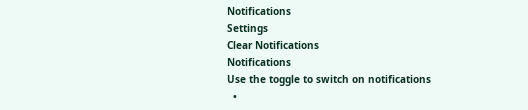Notifications
Settings
Clear Notifications
Notifications
Use the toggle to switch on notifications
  •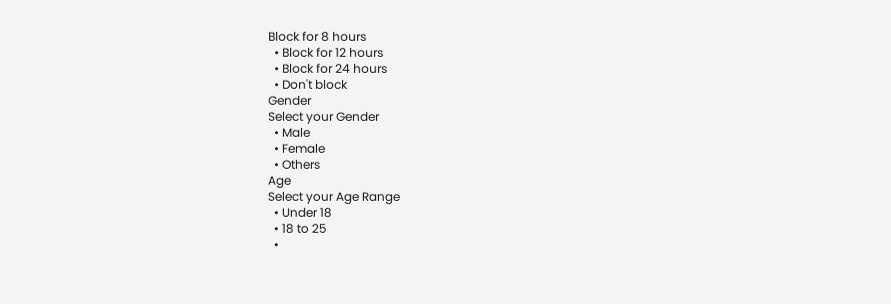Block for 8 hours
  • Block for 12 hours
  • Block for 24 hours
  • Don't block
Gender
Select your Gender
  • Male
  • Female
  • Others
Age
Select your Age Range
  • Under 18
  • 18 to 25
  •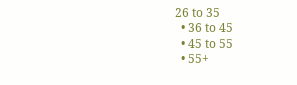26 to 35
  • 36 to 45
  • 45 to 55
  • 55+